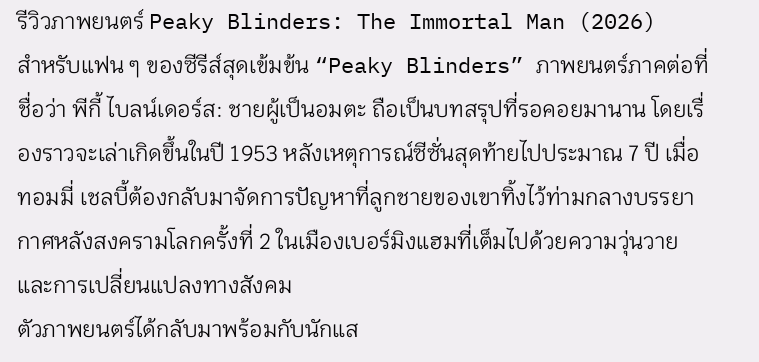รีวิวภาพยนตร์ Peaky Blinders: The Immortal Man (2026)
สำหรับแฟน ๆ ของซีรีส์สุดเข้มข้น “Peaky Blinders” ภาพยนตร์ภาคต่อที่ชื่อว่า พีกี้ ไบลน์เดอร์ส: ชายผู้เป็นอมตะ ถือเป็นบทสรุปที่รอคอยมานาน โดยเรื่องราวจะเล่าเกิดขึ้นในปี 1953 หลังเหตุการณ์ซีซั่นสุดท้ายไปประมาณ 7 ปี เมื่อทอมมี่ เชลบี้ต้องกลับมาจัดการปัญหาที่ลูกชายของเขาทิ้งไว้ท่ามกลางบรรยากาศหลังสงครามโลกครั้งที่ 2 ในเมืองเบอร์มิงแฮมที่เต็มไปด้วยความวุ่นวายและการเปลี่ยนแปลงทางสังคม
ตัวภาพยนตร์ได้กลับมาพร้อมกับนักแส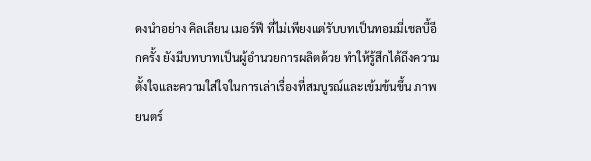ดงนำอย่าง คิลเลียน เมอร์ฟี ที่ไม่เพียงแต่รับบทเป็นทอมมี่เชลบี้อีกครั้ง ยังมีบทบาทเป็นผู้อำนวยการผลิตด้วย ทำให้รู้สึกได้ถึงความตั้งใจและความใส่ใจในการเล่าเรื่องที่สมบูรณ์และเข้มข้นขึ้น ภาพยนตร์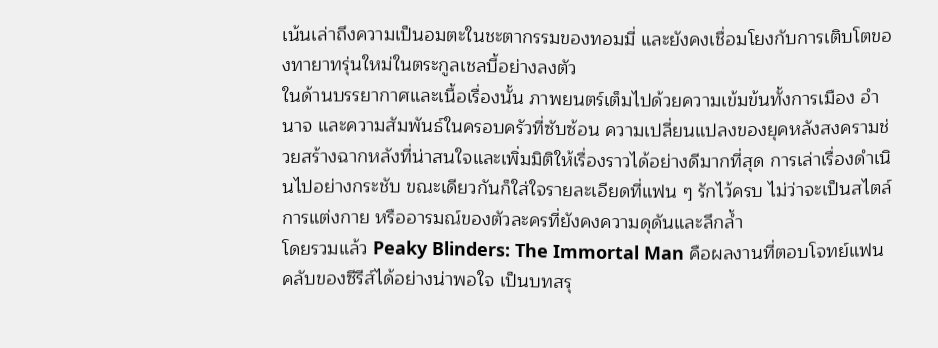เน้นเล่าถึงความเป็นอมตะในชะตากรรมของทอมมี่ และยังคงเชื่อมโยงกับการเติบโตของทายาทรุ่นใหม่ในตระกูลเชลบี้อย่างลงตัว
ในด้านบรรยากาศและเนื้อเรื่องนั้น ภาพยนตร์เต็มไปด้วยความเข้มข้นทั้งการเมือง อำนาจ และความสัมพันธ์ในครอบครัวที่ซับซ้อน ความเปลี่ยนแปลงของยุคหลังสงครามช่วยสร้างฉากหลังที่น่าสนใจและเพิ่มมิติให้เรื่องราวได้อย่างดีมากที่สุด การเล่าเรื่องดำเนินไปอย่างกระชับ ขณะเดียวกันก็ใส่ใจรายละเอียดที่แฟน ๆ รักไว้ครบ ไม่ว่าจะเป็นสไตล์การแต่งกาย หรืออารมณ์ของตัวละครที่ยังคงความดุดันและลึกล้ำ
โดยรวมแล้ว Peaky Blinders: The Immortal Man คือผลงานที่ตอบโจทย์แฟนคลับของซีรีส์ได้อย่างน่าพอใจ เป็นบทสรุ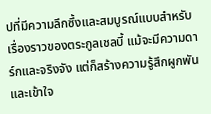ปที่มีความลึกซึ้งและสมบูรณ์แบบสำหรับเรื่องราวของตระกูลเชลบี้ แม้จะมีความดาร์กและจริงจัง แต่ก็สร้างความรู้สึกผูกพันและเข้าใจ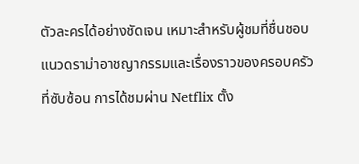ตัวละครได้อย่างชัดเจน เหมาะสำหรับผู้ชมที่ชื่นชอบแนวดราม่าอาชญากรรมและเรื่องราวของครอบครัวที่ซับซ้อน การได้ชมผ่าน Netflix ตั้ง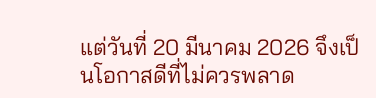แต่วันที่ 20 มีนาคม 2026 จึงเป็นโอกาสดีที่ไม่ควรพลาด